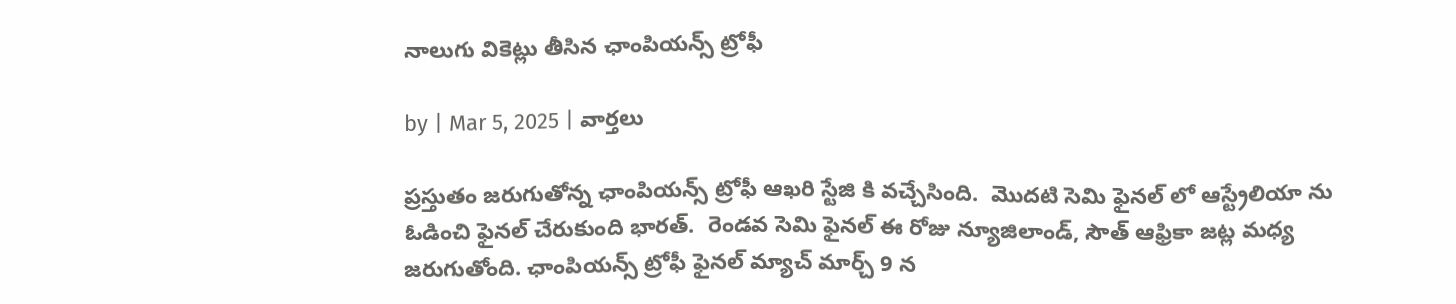నాలుగు వికెట్లు తీసిన ఛాంపియన్స్ ట్రోఫీ

by | Mar 5, 2025 | వార్తలు

ప్రస్తుతం జరుగుతోన్న ఛాంపియన్స్ ట్రోఫీ ఆఖరి స్టేజి కి వచ్చేసింది.  మొదటి సెమి ఫైనల్ లో ఆస్ట్రేలియా ను ఓడించి ఫైనల్ చేరుకుంది భారత్.  రెండవ సెమి ఫైనల్ ఈ రోజు న్యూజిలాండ్, సౌత్ ఆఫ్రికా జట్ల మధ్య జరుగుతోంది. ఛాంపియన్స్ ట్రోఫీ ఫైనల్ మ్యాచ్ మార్చ్ 9 న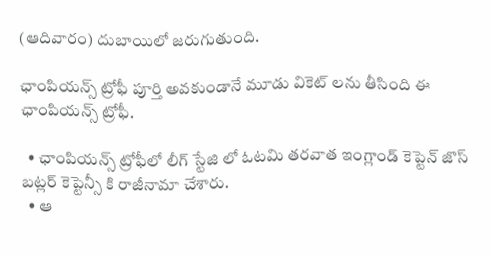(ఆదివారం) దుబాయిలో జరుగుతుంది.

ఛాంపియన్స్ ట్రోఫీ పూర్తి అవకుండానే మూడు వికెట్ లను తీసింది ఈ ఛాంపియన్స్ ట్రోఫీ.

  • ఛాంపియన్స్ ట్రోఫీలో లీగ్ స్టేజి లో ఓటమి తరవాత ఇంగ్లాండ్ కెప్టెన్ జొస్ బట్లర్ కెప్టెన్సీ కి రాజీనామా చేశారు.
  • ఆ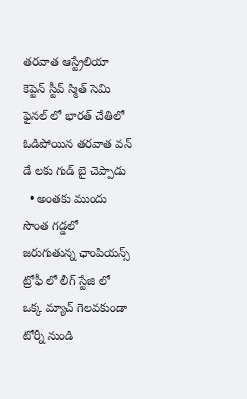తరవాత ఆస్ట్రేలియా కెప్టెన్ స్టీవ్ స్మిత్ సెమి ఫైనల్ లో భారత్ చేతిలో ఓడిపోయిన తరవాత వన్ డే లకు గుడ్ బై చెప్పాడు
  • అంతకు ముందు సొంత గడ్డలో జరుగుతున్న ఛాంపియన్స్ ట్రోఫీ లో లీగ్ స్టేజి లో ఒక్క మ్యాచ్ గెలవకుండా టోర్నీ నుండి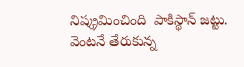నిష్క్రమించింది  పాకిస్థాన్ జట్టు.  వెంటనే తేరుకున్న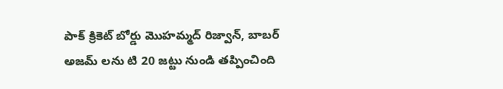పాక్ క్రికెట్ బోర్డు మొహమ్మద్ రిజ్వాన్, బాబర్ అజమ్ లను టి 20 జట్టు నుండి తప్పించింది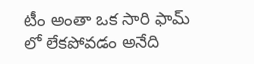టీం అంతా ఒక సారి ఫామ్ లో లేకపోవడం అనేది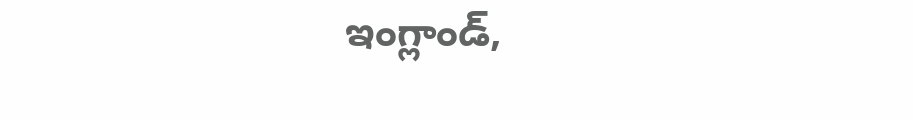ఇంగ్లాండ్,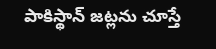పాకిస్థాన్ జట్లను చూస్తే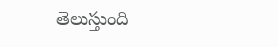తెలుస్తుంది